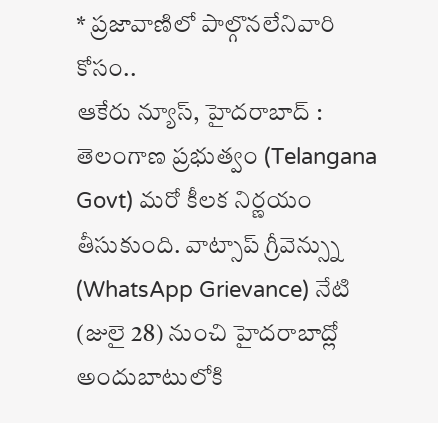* ప్రజావాణిలో పాల్గొనలేనివారి కోసం..
ఆకేరు న్యూస్, హైదరాబాద్ : తెలంగాణ ప్రభుత్వం (Telangana Govt) మరో కీలక నిర్ణయం తీసుకుంది. వాట్సాప్ గ్రీవెన్స్ను (WhatsApp Grievance) నేటి (జులై 28) నుంచి హైదరాబాద్లో అందుబాటులోకి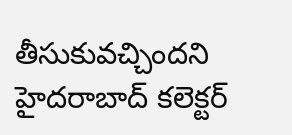తీసుకువచ్చిందని హైదరాబాద్ కలెక్టర్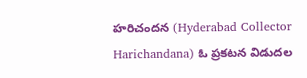హరిచందన (Hyderabad Collector Harichandana) ఓ ప్రకటన విడుదల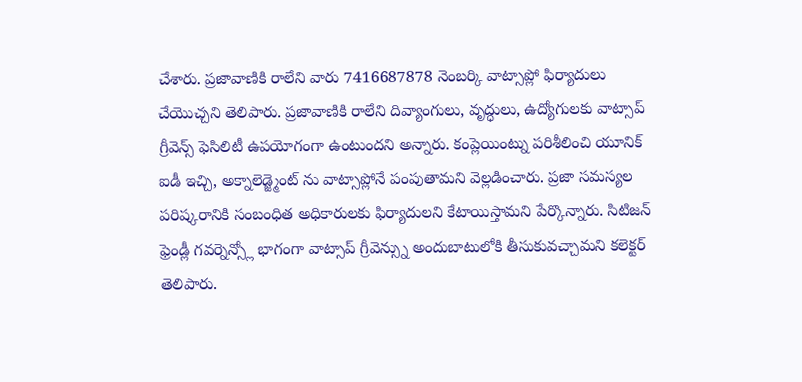చేశారు. ప్రజావాణికి రాలేని వారు 7416687878 నెంబర్కి వాట్సాప్లో ఫిర్యాదులు చేయొచ్చని తెలిపారు. ప్రజావాణికి రాలేని దివ్యాంగులు, వృద్ధులు, ఉద్యోగులకు వాట్సాప్ గ్రీవెన్స్ ఫెసిలిటీ ఉపయోగంగా ఉంటుందని అన్నారు. కంప్లెయింట్ను పరిశీలించి యూనిక్ ఐడీ ఇచ్చి, అక్నాలెడ్జ్మెంట్ ను వాట్సాప్లోనే పంపుతామని వెల్లడించారు. ప్రజా సమస్యల పరిష్కరానికి సంబంధిత అధికారులకు ఫిర్యాదులని కేటాయిస్తామని పేర్కొన్నారు. సిటిజన్ ఫ్రెండ్లీ గవర్నెన్స్లో భాగంగా వాట్సాప్ గ్రీవెన్స్ను అందుబాటులోకి తీసుకువచ్చామని కలెక్టర్ తెలిపారు.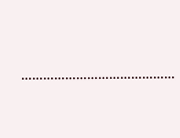……………………………………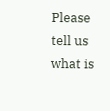Please tell us what is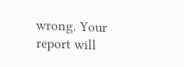wrong. Your report will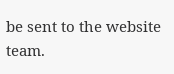be sent to the website team.